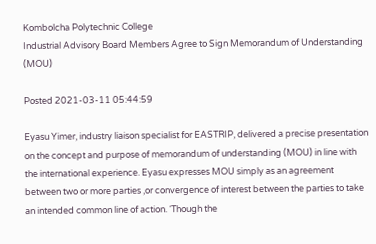Kombolcha Polytechnic College
Industrial Advisory Board Members Agree to Sign Memorandum of Understanding (MOU)

Posted 2021-03-11 05:44:59

Eyasu Yimer, industry liaison specialist for EASTRIP, delivered a precise presentation on the concept and purpose of memorandum of understanding (MOU) in line with the international experience. Eyasu expresses MOU simply as an agreement between two or more parties ,or convergence of interest between the parties to take an intended common line of action. ‘Though the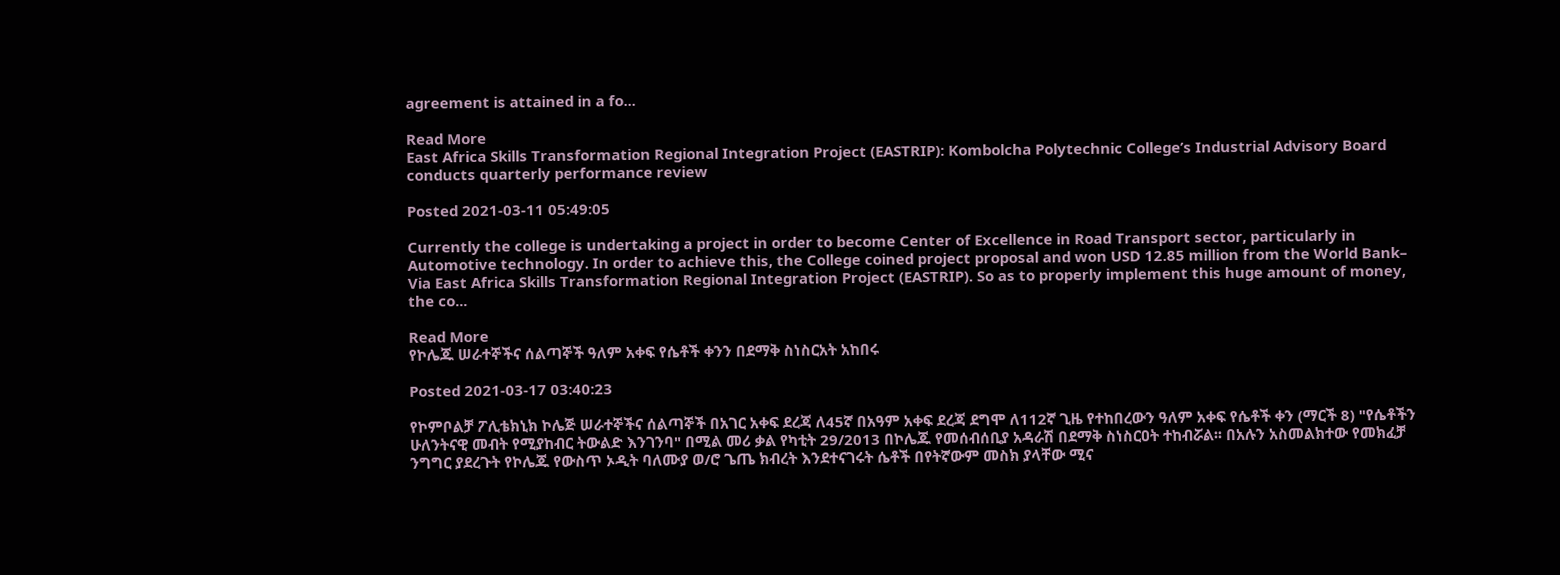agreement is attained in a fo...

Read More
East Africa Skills Transformation Regional Integration Project (EASTRIP): Kombolcha Polytechnic College’s Industrial Advisory Board conducts quarterly performance review

Posted 2021-03-11 05:49:05

Currently the college is undertaking a project in order to become Center of Excellence in Road Transport sector, particularly in Automotive technology. In order to achieve this, the College coined project proposal and won USD 12.85 million from the World Bank– Via East Africa Skills Transformation Regional Integration Project (EASTRIP). So as to properly implement this huge amount of money, the co...

Read More
የኮሌጁ ሠራተኞችና ሰልጣኞች ዓለም አቀፍ የሴቶች ቀንን በደማቅ ስነስርአት አከበሩ

Posted 2021-03-17 03:40:23

የኮምቦልቻ ፖሊቴክኒክ ኮሌጅ ሠራተኞችና ሰልጣኞች በአገር አቀፍ ደረጃ ለ45ኛ በአዓም አቀፍ ደረጃ ደግሞ ለ112ኛ ጊዜ የተከበረውን ዓለም አቀፍ የሴቶች ቀን (ማርች 8) "የሴቶችን ሁለንትናዊ መብት የሚያከብር ትውልድ እንገንባ" በሚል መሪ ቃል የካቲት 29/2013 በኮሌጁ የመሰብሰቢያ አዳራሽ በደማቅ ስነስርዐት ተከብሯል፡፡ በአሉን አስመልክተው የመክፈቻ ንግግር ያደረጉት የኮሌጁ የውስጥ ኦዲት ባለሙያ ወ/ሮ ጌጤ ክብረት እንደተናገሩት ሴቶች በየትኛውም መስክ ያላቸው ሚና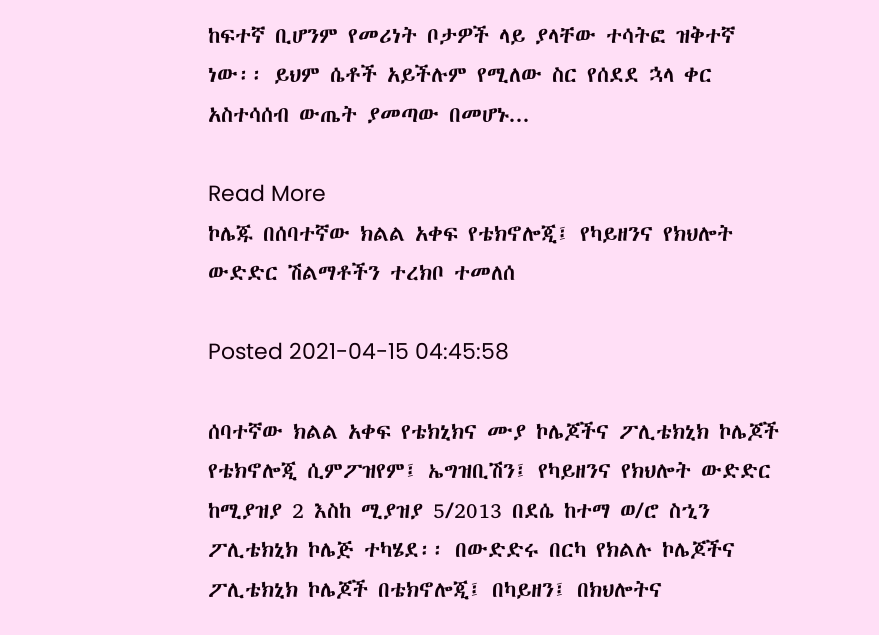ከፍተኛ ቢሆንም የመሪነት ቦታዎች ላይ ያላቸው ተሳትፎ ዝቅተኛ ነው፡፡ ይህም ሴቶች አይችሉም የሚለው ስር የሰደደ ኋላ ቀር አስተሳሰብ ውጤት ያመጣው በመሆኑ...

Read More
ኮሌጁ በሰባተኛው ክልል አቀፍ የቴክኖሎጂ፤ የካይዘንና የክህሎት ውድድር ሽልማቶችን ተረክቦ ተመለሰ

Posted 2021-04-15 04:45:58

ሰባተኛው ክልል አቀፍ የቴክኒክና ሙያ ኮሌጆችና ፖሊቴክኒክ ኮሌጆች የቴክኖሎጂ ሲምፖዝየም፤ ኤግዝቢሽን፤ የካይዘንና የክህሎት ውድድር ከሚያዝያ 2 እስከ ሚያዝያ 5/2013 በደሴ ከተማ ወ/ሮ ስኂን ፖሊቴክኒክ ኮሌጅ ተካሄደ፡፡ በውድድሩ በርካ የክልሉ ኮሌጆችና ፖሊቴክኒክ ኮሌጆች በቴክኖሎጂ፤ በካይዘን፤ በክህሎትና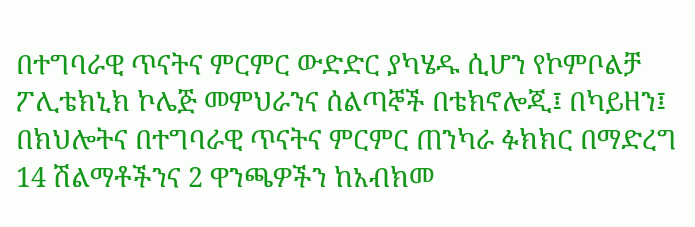በተግባራዊ ጥናትና ምርምር ውድድር ያካሄዱ ሲሆን የኮምቦልቻ ፖሊቴክኒክ ኮሌጅ መምህራንና ሰልጣኞች በቴክኖሎጂ፤ በካይዘን፤ በክህሎትና በተግባራዊ ጥናትና ምርምር ጠንካራ ፉክክር በማድረግ 14 ሽልማቶችንና 2 ዋንጫዎችን ከአብክመ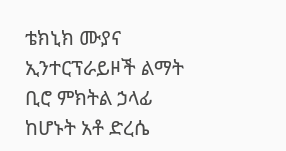ቴክኒክ ሙያና ኢንተርፕራይዞች ልማት ቢሮ ምክትል ኃላፊ ከሆኑት አቶ ድረሴ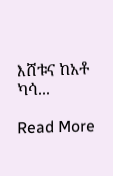እሸቱና ከአቶ ካሳ...

Read More